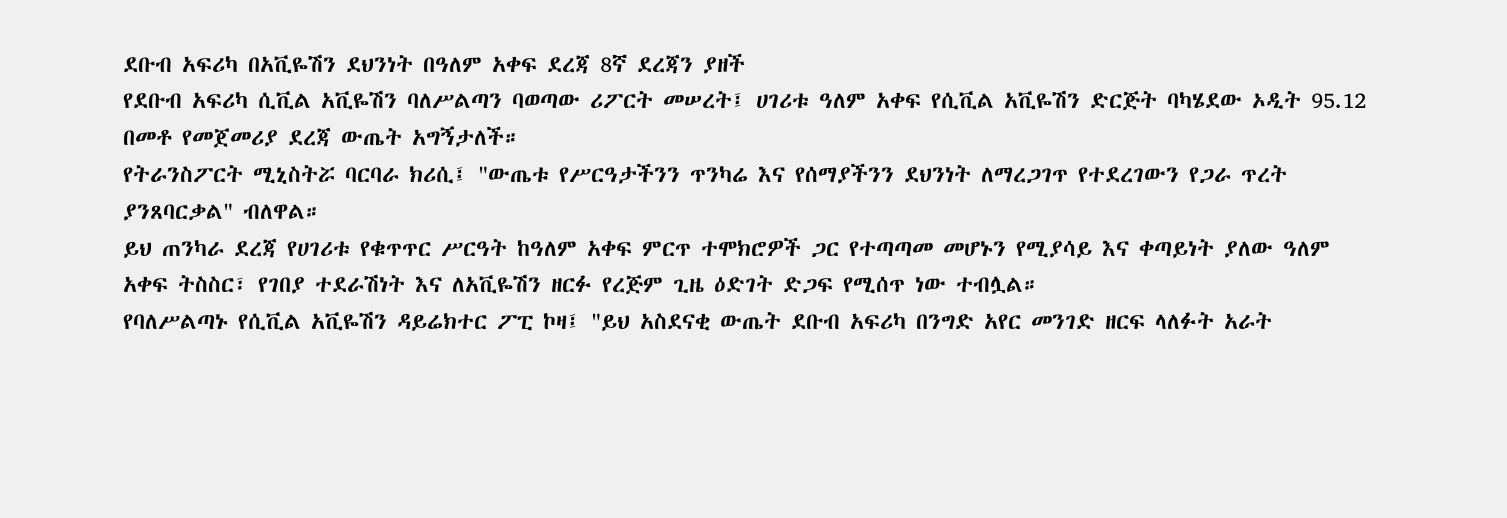ደቡብ አፍሪካ በአቪዬሽን ደህንነት በዓለም አቀፍ ደረጃ 8ኛ ደረጃን ያዘች
የደቡብ አፍሪካ ሲቪል አቪዬሽን ባለሥልጣን ባወጣው ሪፖርት መሠረት፤ ሀገሪቱ ዓለም አቀፍ የሲቪል አቪዬሽን ድርጅት ባካሄደው ኦዲት 95.12 በመቶ የመጀመሪያ ደረጃ ውጤት አግኝታለች።
የትራንስፖርት ሚኒስትሯ ባርባራ ክሪሲ፤ "ውጤቱ የሥርዓታችንን ጥንካሬ እና የሰማያችንን ደህንነት ለማረጋገጥ የተደረገውን የጋራ ጥረት ያንጸባርቃል" ብለዋል።
ይህ ጠንካራ ደረጃ የሀገሪቱ የቁጥጥር ሥርዓት ከዓለም አቀፍ ምርጥ ተሞክሮዎች ጋር የተጣጣመ መሆኑን የሚያሳይ እና ቀጣይነት ያለው ዓለም አቀፍ ትስስር፣ የገበያ ተደራሽነት እና ለአቪዬሽን ዘርፉ የረጅም ጊዜ ዕድገት ድጋፍ የሚሰጥ ነው ተብሏል።
የባለሥልጣኑ የሲቪል አቪዬሽን ዳይሬክተር ፖፒ ኮዛ፤ "ይህ አስደናቂ ውጤት ደቡብ አፍሪካ በንግድ አየር መንገድ ዘርፍ ላለፉት አራት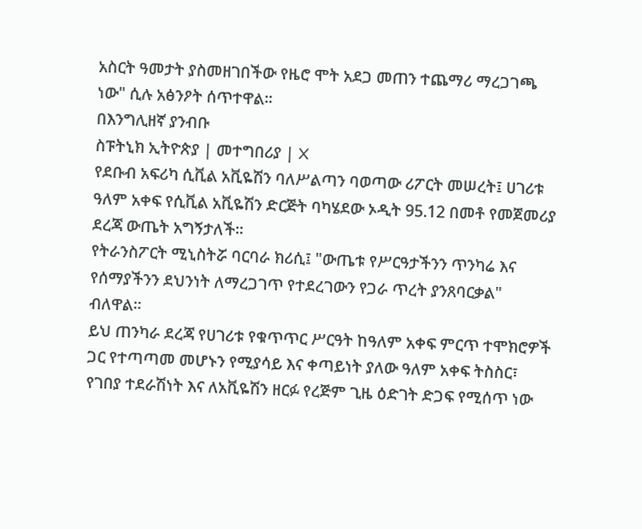አስርት ዓመታት ያስመዘገበችው የዜሮ ሞት አደጋ መጠን ተጨማሪ ማረጋገጫ ነው" ሲሉ አፅንዖት ሰጥተዋል።
በእንግሊዘኛ ያንብቡ
ስፑትኒክ ኢትዮጵያ | መተግበሪያ | X
የደቡብ አፍሪካ ሲቪል አቪዬሽን ባለሥልጣን ባወጣው ሪፖርት መሠረት፤ ሀገሪቱ ዓለም አቀፍ የሲቪል አቪዬሽን ድርጅት ባካሄደው ኦዲት 95.12 በመቶ የመጀመሪያ ደረጃ ውጤት አግኝታለች።
የትራንስፖርት ሚኒስትሯ ባርባራ ክሪሲ፤ "ውጤቱ የሥርዓታችንን ጥንካሬ እና የሰማያችንን ደህንነት ለማረጋገጥ የተደረገውን የጋራ ጥረት ያንጸባርቃል" ብለዋል።
ይህ ጠንካራ ደረጃ የሀገሪቱ የቁጥጥር ሥርዓት ከዓለም አቀፍ ምርጥ ተሞክሮዎች ጋር የተጣጣመ መሆኑን የሚያሳይ እና ቀጣይነት ያለው ዓለም አቀፍ ትስስር፣ የገበያ ተደራሽነት እና ለአቪዬሽን ዘርፉ የረጅም ጊዜ ዕድገት ድጋፍ የሚሰጥ ነው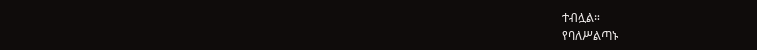ተብሏል።
የባለሥልጣኑ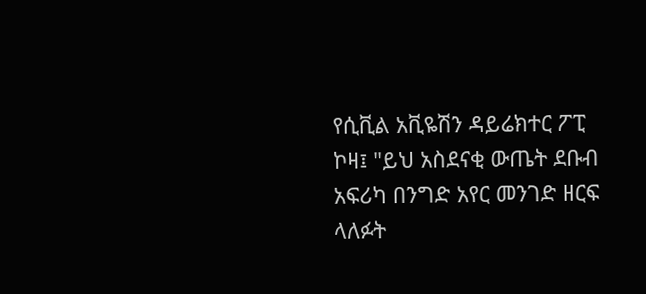የሲቪል አቪዬሽን ዳይሬክተር ፖፒ ኮዛ፤ "ይህ አስደናቂ ውጤት ደቡብ አፍሪካ በንግድ አየር መንገድ ዘርፍ ላለፉት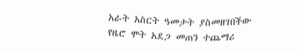አራት አስርት ዓመታት ያስመዘገበችው የዜሮ ሞት አደጋ መጠን ተጨማሪ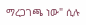ማረጋገጫ ነው" ሲሉ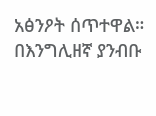አፅንዖት ሰጥተዋል።
በእንግሊዘኛ ያንብቡ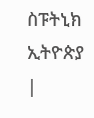ስፑትኒክ ኢትዮጵያ |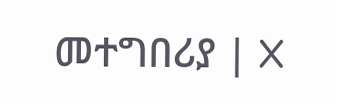መተግበሪያ | X